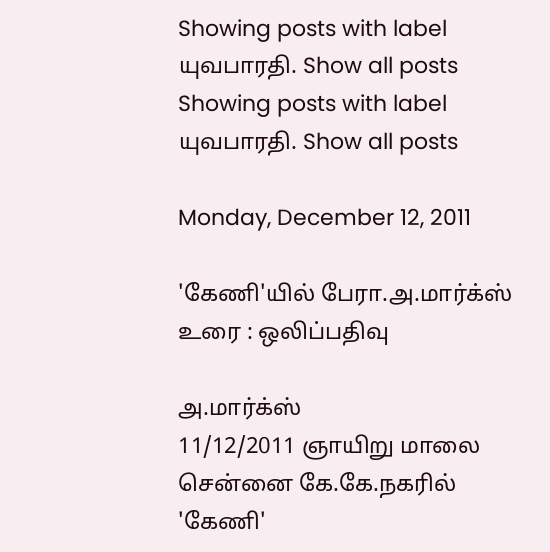Showing posts with label யுவபாரதி. Show all posts
Showing posts with label யுவபாரதி. Show all posts

Monday, December 12, 2011

'கேணி'யில் பேரா.அ.மார்க்ஸ் உரை : ஒலிப்பதிவு

அ.மார்க்ஸ்
11/12/2011 ஞாயிறு மாலை சென்னை கே.கே.நகரில் 'கேணி'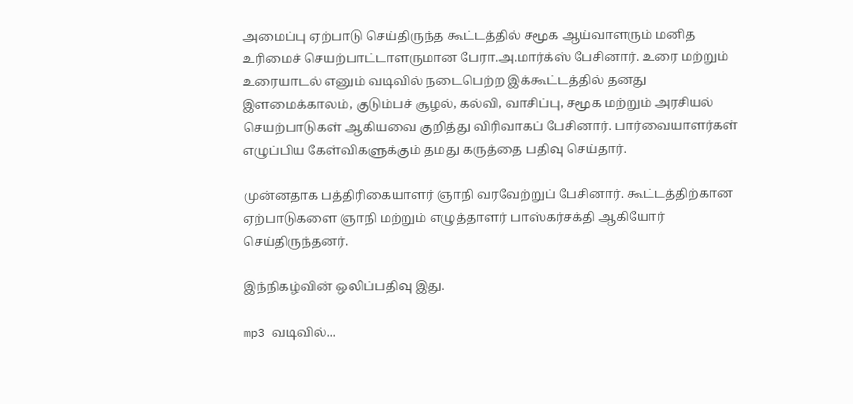அமைப்பு ஏற்பாடு செய்திருந்த கூட்டத்தில் சமூக ஆய்வாளரும் மனித உரிமைச் செயற்பாட்டாளருமான பேரா.அ.மார்க்ஸ் பேசினார். உரை மற்றும் உரையாடல் எனும் வடிவில் நடைபெற்ற இக்கூட்டத்தில் தனது இளமைக்காலம், குடும்பச் சூழல், கல்வி, வாசிப்பு, சமூக மற்றும் அரசியல் செயற்பாடுகள் ஆகியவை குறித்து விரிவாகப் பேசினார். பார்வையாளர்கள் எழுப்பிய கேள்விகளுக்கும் தமது கருத்தை பதிவு செய்தார்.

முன்னதாக பத்திரிகையாளர் ஞாநி வரவேற்றுப் பேசினார். கூட்டத்திற்கான ஏற்பாடுகளை ஞாநி மற்றும் எழுத்தாளர் பாஸ்கர்சக்தி ஆகியோர் செய்திருந்தனர்.

இந்நிகழ்வின் ஒலிப்பதிவு இது.

mp3 வடிவில்...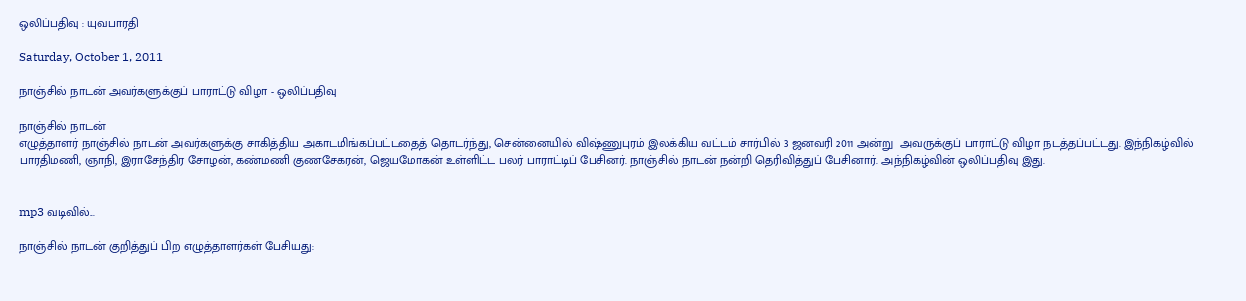ஒலிப்பதிவு : யுவபாரதி

Saturday, October 1, 2011

நாஞ்சில் நாடன் அவர்களுக்குப் பாராட்டு விழா - ஒலிப்பதிவு

நாஞ்சில் நாடன்
எழுத்தாளர் நாஞ்சில் நாடன் அவர்களுக்கு சாகித்திய அகாடமிங்கப்பட்டதைத் தொடர்ந்து, சென்னையில் விஷ்ணுபுரம் இலக்கிய வட்டம் சார்பில் 3 ஜனவரி 2011 அன்று  அவருக்குப் பாராட்டு விழா நடத்தப்பட்டது. இந்நிகழ்வில் பாரதிமணி, ஞாநி, இராசேந்திர சோழன், கண்மணி குணசேகரன், ஜெயமோகன் உள்ளிட்ட பலர் பாராட்டிப் பேசினர். நாஞ்சில் நாடன் நன்றி தெரிவித்துப் பேசினார். அந்நிகழ்வின் ஒலிப்பதிவு இது.


mp3 வடிவில்...

நாஞ்சில் நாடன் குறித்துப் பிற எழுத்தாளர்கள் பேசியது: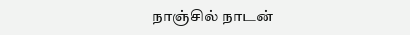நாஞ்சில் நாடன்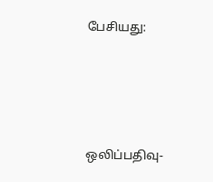பேசியது:






ஒலிப்பதிவு-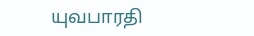யுவபாரதி